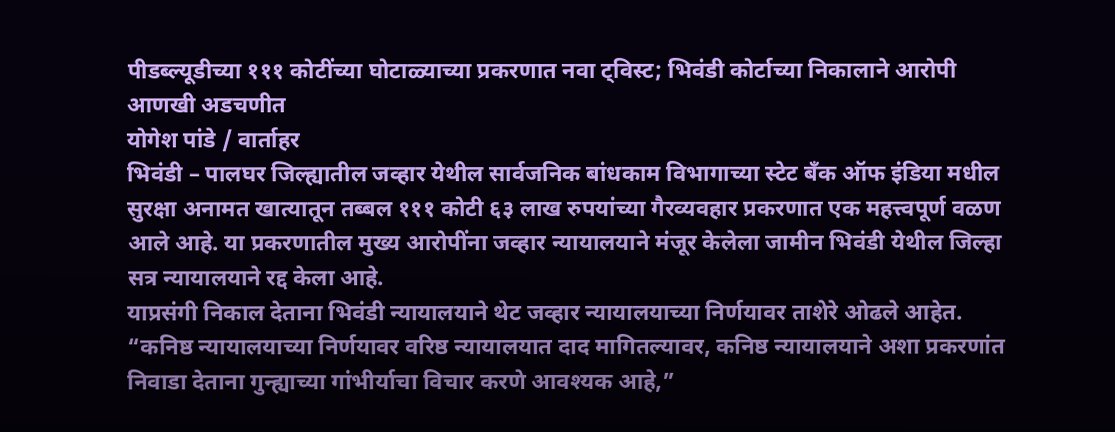पीडब्ल्यूडीच्या १११ कोटींच्या घोटाळ्याच्या प्रकरणात नवा ट्विस्ट; भिवंडी कोर्टाच्या निकालाने आरोपी आणखी अडचणीत
योगेश पांडे / वार्ताहर
भिवंडी – पालघर जिल्ह्यातील जव्हार येथील सार्वजनिक बांधकाम विभागाच्या स्टेट बँक ऑफ इंडिया मधील सुरक्षा अनामत खात्यातून तब्बल १११ कोटी ६३ लाख रुपयांच्या गैरव्यवहार प्रकरणात एक महत्त्वपूर्ण वळण आले आहे. या प्रकरणातील मुख्य आरोपींना जव्हार न्यायालयाने मंजूर केलेला जामीन भिवंडी येथील जिल्हा सत्र न्यायालयाने रद्द केला आहे.
याप्रसंगी निकाल देताना भिवंडी न्यायालयाने थेट जव्हार न्यायालयाच्या निर्णयावर ताशेरे ओढले आहेत. “कनिष्ठ न्यायालयाच्या निर्णयावर वरिष्ठ न्यायालयात दाद मागितल्यावर, कनिष्ठ न्यायालयाने अशा प्रकरणांत निवाडा देताना गुन्ह्याच्या गांभीर्याचा विचार करणे आवश्यक आहे,”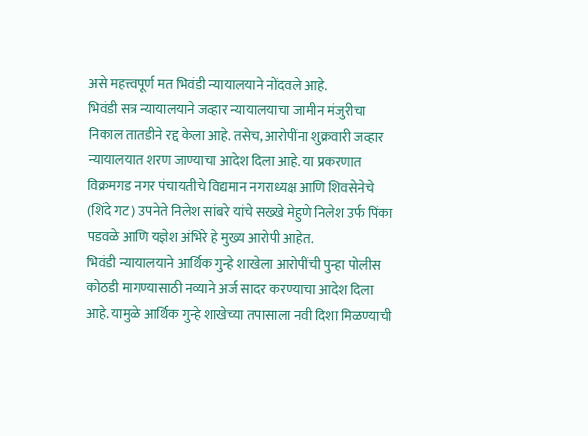असे महत्त्वपूर्ण मत भिवंडी न्यायालयाने नोंदवले आहे.
भिवंडी सत्र न्यायालयाने जव्हार न्यायालयाचा जामीन मंजुरीचा निकाल तातडीने रद्द केला आहे. तसेच, आरोपींना शुक्रवारी जव्हार न्यायालयात शरण जाण्याचा आदेश दिला आहे. या प्रकरणात विक्रमगड नगर पंचायतीचे विद्यमान नगराध्यक्ष आणि शिवसेनेचे (शिंदे गट) उपनेते निलेश सांबरे यांचे सख्खे मेहुणे निलेश उर्फ पिंका पडवळे आणि यज्ञेश अंभिरे हे मुख्य आरोपी आहेत.
भिवंडी न्यायालयाने आर्थिक गुन्हे शाखेला आरोपींची पुन्हा पोलीस कोठडी मागण्यासाठी नव्याने अर्ज सादर करण्याचा आदेश दिला आहे. यामुळे आर्थिक गुन्हे शाखेच्या तपासाला नवी दिशा मिळण्याची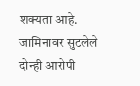शक्यता आहे. जामिनावर सुटलेले दोन्ही आरोपी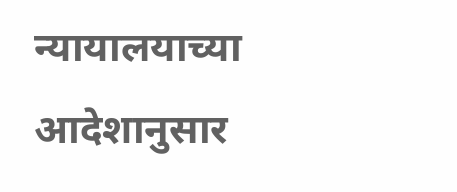न्यायालयाच्या आदेशानुसार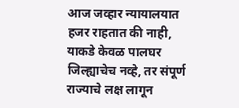आज जव्हार न्यायालयात हजर राहतात की नाही, याकडे केवळ पालघर जिल्ह्याचेच नव्हे, तर संपूर्ण राज्याचे लक्ष लागून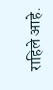राहिले आहे.